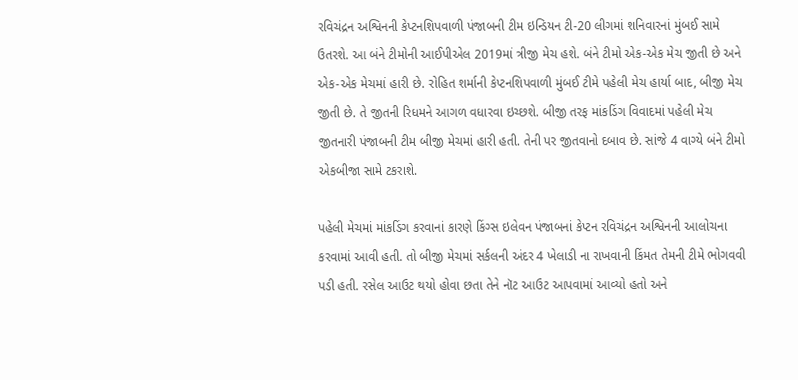રવિચંદ્રન અશ્વિનની કેપ્ટનશિપવાળી પંજાબની ટીમ ઇન્ડિયન ટી-20 લીગમાં શનિવારનાં મુંબઈ સામે ઉતરશે. આ બંને ટીમોની આઈપીએલ 2019માં ત્રીજી મેચ હશે. બંને ટીમો એક-એક મેચ જીતી છે અને એક-એક મેચમાં હારી છે. રોહિત શર્માની કેપ્ટનશિપવાળી મુંબઈ ટીમે પહેલી મેચ હાર્યા બાદ, બીજી મેચ જીતી છે. તે જીતની રિધમને આગળ વધારવા ઇચ્છશે. બીજી તરફ માંકડિંગ વિવાદમાં પહેલી મેચ જીતનારી પંજાબની ટીમ બીજી મેચમાં હારી હતી. તેની પર જીતવાનો દબાવ છે. સાંજે 4 વાગ્યે બંને ટીમો એકબીજા સામે ટકરાશે.

પહેલી મેચમાં માંકડિંગ કરવાનાં કારણે કિંગ્સ ઇલેવન પંજાબનાં કેપ્ટન રવિચંદ્રન અશ્વિનની આલોચના કરવામાં આવી હતી. તો બીજી મેચમાં સર્કલની અંદર 4 ખેલાડી ના રાખવાની કિંમત તેમની ટીમે ભોગવવી પડી હતી. રસેલ આઉટ થયો હોવા છતા તેને નૉટ આઉટ આપવામાં આવ્યો હતો અને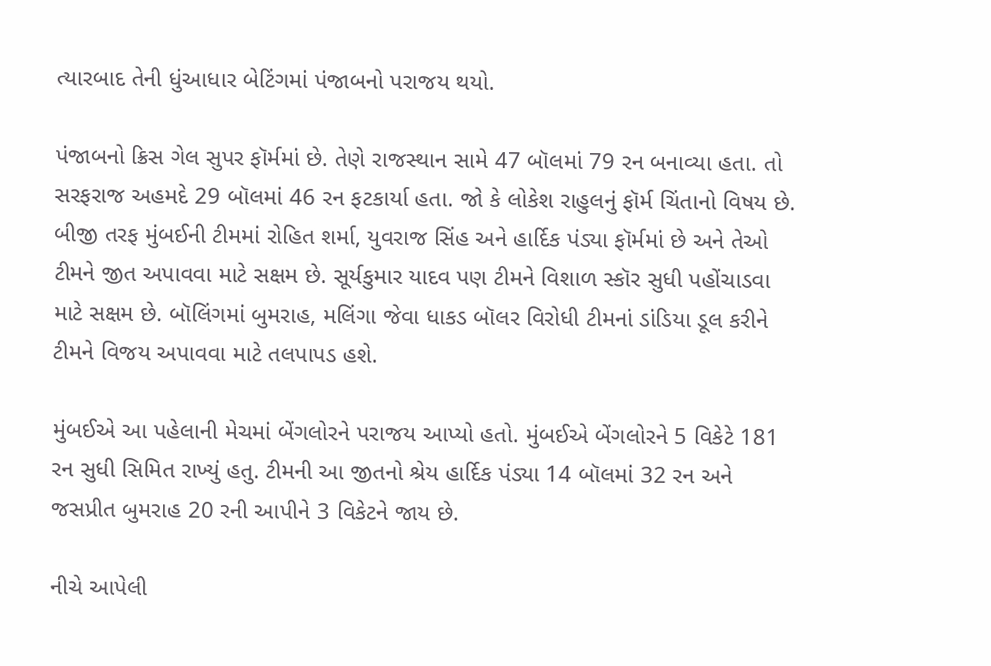ત્યારબાદ તેની ધુંઆધાર બેટિંગમાં પંજાબનો પરાજય થયો.

પંજાબનો ક્રિસ ગેલ સુપર ફૉર્મમાં છે. તેણે રાજસ્થાન સામે 47 બૉલમાં 79 રન બનાવ્યા હતા. તો સરફરાજ અહમદે 29 બૉલમાં 46 રન ફટકાર્યા હતા. જો કે લોકેશ રાહુલનું ફૉર્મ ચિંતાનો વિષય છે. બીજી તરફ મુંબઈની ટીમમાં રોહિત શર્મા, યુવરાજ સિંહ અને હાર્દિક પંડ્યા ફૉર્મમાં છે અને તેઓ ટીમને જીત અપાવવા માટે સક્ષમ છે. સૂર્યકુમાર યાદવ પણ ટીમને વિશાળ સ્કૉર સુધી પહોંચાડવા માટે સક્ષમ છે. બૉલિંગમાં બુમરાહ, મલિંગા જેવા ધાકડ બૉલર વિરોધી ટીમનાં ડાંડિયા ડૂલ કરીને ટીમને વિજય અપાવવા માટે તલપાપડ હશે.

મુંબઈએ આ પહેલાની મેચમાં બેંગલોરને પરાજય આપ્યો હતો. મુંબઈએ બેંગલોરને 5 વિકેટે 181 રન સુધી સિમિત રાખ્યું હતુ. ટીમની આ જીતનો શ્રેય હાર્દિક પંડ્યા 14 બૉલમાં 32 રન અને જસપ્રીત બુમરાહ 20 રની આપીને 3 વિકેટને જાય છે.

નીચે આપેલી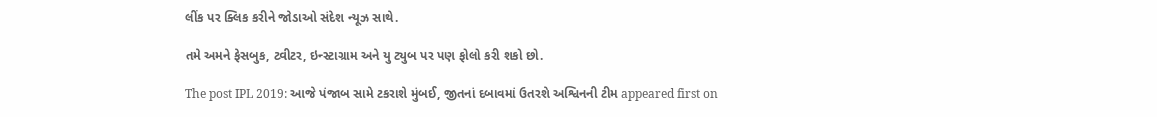લીંક પર ક્લિક કરીને જોડાઓ સંદેશ ન્યૂઝ સાથે.

તમે અમને ફેસબુક, ટ્વીટર, ઇન્સ્ટાગ્રામ અને યુ ટ્યુબ પર પણ ફોલો કરી શકો છો.

The post IPL 2019: આજે પંજાબ સામે ટકરાશે મુંબઈ, જીતનાં દબાવમાં ઉતરશે અશ્વિનની ટીમ appeared first on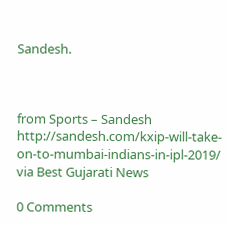Sandesh.



from Sports – Sandesh http://sandesh.com/kxip-will-take-on-to-mumbai-indians-in-ipl-2019/
via Best Gujarati News

0 Comments